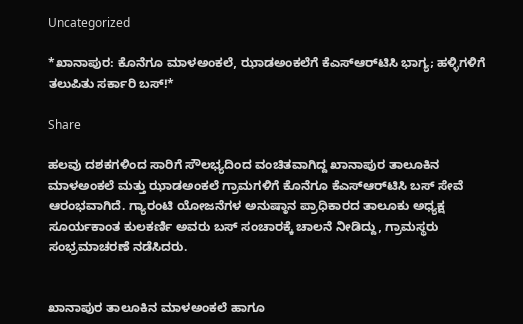Uncategorized

*ಖಾನಾಪುರ: ಕೊನೆಗೂ ಮಾಳಅಂಕಲೆ, ಝಾಡಅಂಕಲೆಗೆ ಕೆಎಸ್‌ಆರ್‌ಟಿಸಿ ಭಾಗ್ಯ; ಹಳ್ಳಿಗಳಿಗೆ ತಲುಪಿತು ಸರ್ಕಾರಿ ಬಸ್!*

Share

ಹಲವು ದಶಕಗಳಿಂದ ಸಾರಿಗೆ ಸೌಲಭ್ಯದಿಂದ ವಂಚಿತವಾಗಿದ್ದ ಖಾನಾಪುರ ತಾಲೂಕಿನ ಮಾಳಅಂಕಲೆ ಮತ್ತು ಝಾಡಅಂಕಲೆ ಗ್ರಾಮಗಳಿಗೆ ಕೊನೆಗೂ ಕೆಎಸ್‌ಆರ್‌ಟಿಸಿ ಬಸ್ ಸೇವೆ ಆರಂಭವಾಗಿದೆ. ಗ್ಯಾರಂಟಿ ಯೋಜನೆಗಳ ಅನುಷ್ಠಾನ ಪ್ರಾಧಿಕಾರದ ತಾಲೂಕು ಅಧ್ಯಕ್ಷ ಸೂರ್ಯಕಾಂತ ಕುಲಕರ್ಣಿ ಅವರು ಬಸ್ ಸಂಚಾರಕ್ಕೆ ಚಾಲನೆ ನೀಡಿದ್ದು, ಗ್ರಾಮಸ್ಥರು ಸಂಭ್ರಮಾಚರಣೆ ನಡೆಸಿದರು.


ಖಾನಾಪುರ ತಾಲೂಕಿನ ಮಾಳಅಂಕಲೆ ಹಾಗೂ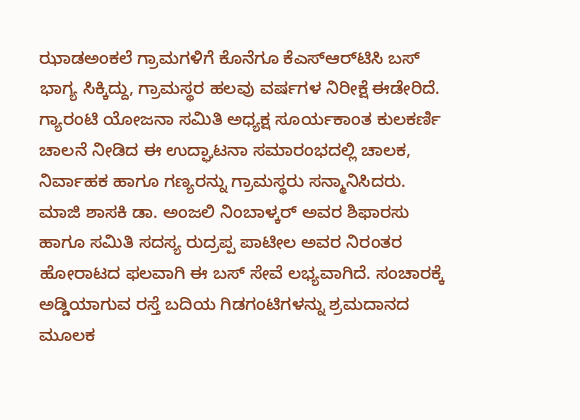ಝಾಡಅಂಕಲೆ ಗ್ರಾಮಗಳಿಗೆ ಕೊನೆಗೂ ಕೆಎಸ್‌ಆರ್‌ಟಿಸಿ ಬಸ್ ಭಾಗ್ಯ ಸಿಕ್ಕಿದ್ದು, ಗ್ರಾಮಸ್ಥರ ಹಲವು ವರ್ಷಗಳ ನಿರೀಕ್ಷೆ ಈಡೇರಿದೆ. ಗ್ಯಾರಂಟಿ ಯೋಜನಾ ಸಮಿತಿ ಅಧ್ಯಕ್ಷ ಸೂರ್ಯಕಾಂತ ಕುಲಕರ್ಣಿ ಚಾಲನೆ ನೀಡಿದ ಈ ಉದ್ಘಾಟನಾ ಸಮಾರಂಭದಲ್ಲಿ ಚಾಲಕ, ನಿರ್ವಾಹಕ ಹಾಗೂ ಗಣ್ಯರನ್ನು ಗ್ರಾಮಸ್ಥರು ಸನ್ಮಾನಿಸಿದರು. ಮಾಜಿ ಶಾಸಕಿ ಡಾ. ಅಂಜಲಿ ನಿಂಬಾಳ್ಕರ್ ಅವರ ಶಿಫಾರಸು ಹಾಗೂ ಸಮಿತಿ ಸದಸ್ಯ ರುದ್ರಪ್ಪ ಪಾಟೀಲ ಅವರ ನಿರಂತರ ಹೋರಾಟದ ಫಲವಾಗಿ ಈ ಬಸ್ ಸೇವೆ ಲಭ್ಯವಾಗಿದೆ. ಸಂಚಾರಕ್ಕೆ ಅಡ್ಡಿಯಾಗುವ ರಸ್ತೆ ಬದಿಯ ಗಿಡಗಂಟಿಗಳನ್ನು ಶ್ರಮದಾನದ ಮೂಲಕ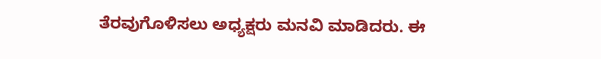ತೆರವುಗೊಳಿಸಲು ಅಧ್ಯಕ್ಷರು ಮನವಿ ಮಾಡಿದರು. ಈ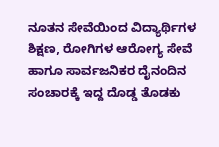ನೂತನ ಸೇವೆಯಿಂದ ವಿದ್ಯಾರ್ಥಿಗಳ ಶಿಕ್ಷಣ, ರೋಗಿಗಳ ಆರೋಗ್ಯ ಸೇವೆ ಹಾಗೂ ಸಾರ್ವಜನಿಕರ ದೈನಂದಿನ ಸಂಚಾರಕ್ಕೆ ಇದ್ದ ದೊಡ್ಡ ತೊಡಕು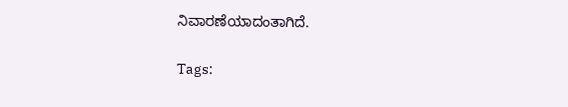ನಿವಾರಣೆಯಾದಂತಾಗಿದೆ.

Tags: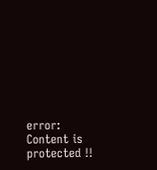error: Content is protected !!